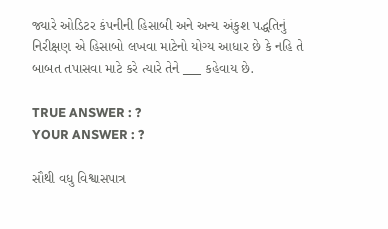જ્યારે ઓડિટર કંપનીની હિસાબી અને અન્ય અંકુશ પદ્ધતિનું નિરીક્ષણ એ હિસાબો લખવા માટેનો યોગ્ય આધાર છે કે નહિ તે બાબત તપાસવા માટે કરે ત્યારે તેને ___ કહેવાય છે.

TRUE ANSWER : ?
YOUR ANSWER : ?

સૌથી વધુ વિશ્વાસપાત્ર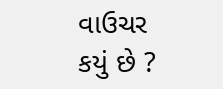વાઉચર કયું છે ?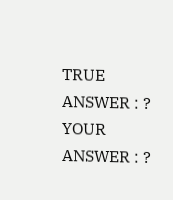TRUE ANSWER : ?
YOUR ANSWER : ?